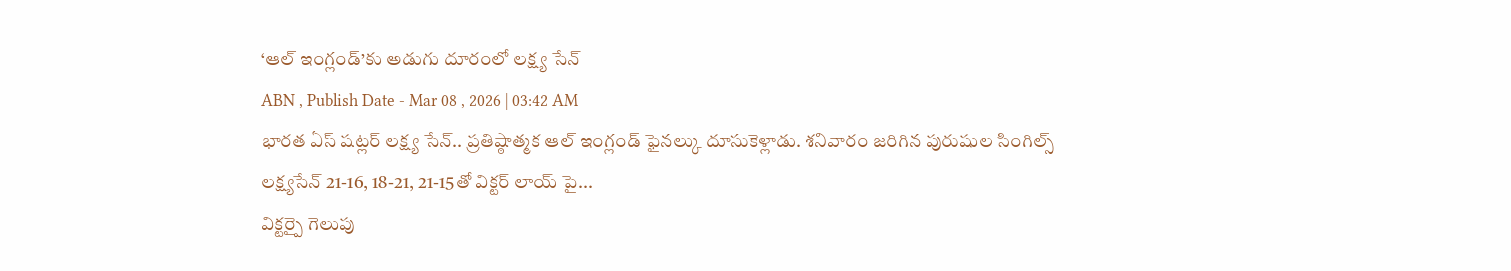‘ఆల్ ఇంగ్లండ్’కు అడుగు దూరంలో లక్ష్య సేన్
ABN , Publish Date - Mar 08 , 2026 | 03:42 AM
భారత ఏస్ షట్లర్ లక్ష్య సేన్.. ప్రతిష్ఠాత్మక ఆల్ ఇంగ్లండ్ ఫైనల్కు దూసుకెళ్లాడు. శనివారం జరిగిన పురుషుల సింగిల్స్ లక్ష్యసేన్ 21-16, 18-21, 21-15తో విక్టర్ లాయ్ పై...
విక్టర్పై గెలుపు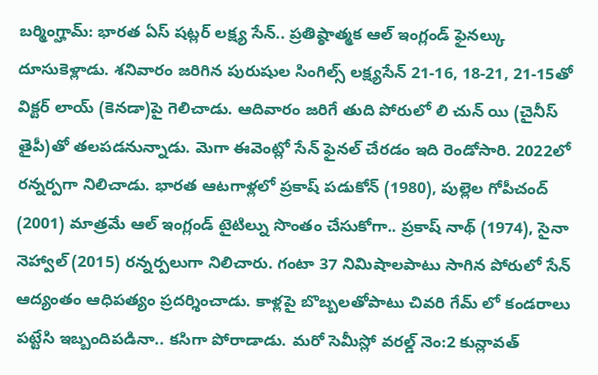బర్మింగ్హామ్: భారత ఏస్ షట్లర్ లక్ష్య సేన్.. ప్రతిష్ఠాత్మక ఆల్ ఇంగ్లండ్ ఫైనల్కు దూసుకెళ్లాడు. శనివారం జరిగిన పురుషుల సింగిల్స్ లక్ష్యసేన్ 21-16, 18-21, 21-15తో విక్టర్ లాయ్ (కెనడా)పై గెలిచాడు. ఆదివారం జరిగే తుది పోరులో లి చున్ యి (చైనీస్ తైపీ)తో తలపడనున్నాడు. మెగా ఈవెంట్లో సేన్ ఫైనల్ చేరడం ఇది రెండోసారి. 2022లో రన్నర్పగా నిలిచాడు. భారత ఆటగాళ్లలో ప్రకాష్ పడుకోన్ (1980), పుల్లెల గోపీచంద్ (2001) మాత్రమే ఆల్ ఇంగ్లండ్ టైటిల్ను సొంతం చేసుకోగా.. ప్రకాష్ నాథ్ (1974), సైనా నెహ్వాల్ (2015) రన్నర్పలుగా నిలిచారు. గంటా 37 నిమిషాలపాటు సాగిన పోరులో సేన్ ఆద్యంతం ఆధిపత్యం ప్రదర్శించాడు. కాళ్లపై బొబ్బలతోపాటు చివరి గేమ్ లో కండరాలు పట్టేసి ఇబ్బందిపడినా.. కసిగా పోరాడాడు. మరో సెమీస్లో వరల్డ్ నెం:2 కున్లావత్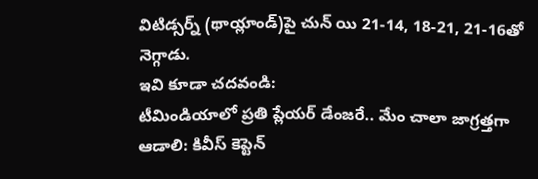విటిడ్సర్న్ (థాయ్లాండ్)పై చున్ యి 21-14, 18-21, 21-16తో నెగ్గాడు.
ఇవి కూడా చదవండి:
టీమిండియాలో ప్రతి ప్లేయర్ డేంజరే.. మేం చాలా జాగ్రత్తగా ఆడాలి: కివీస్ కెప్టెన్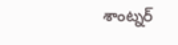శాంట్నర్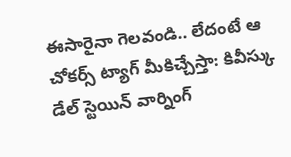ఈసారైనా గెలవండి.. లేదంటే ఆ చోకర్స్ ట్యాగ్ మీకిచ్చేస్తా: కివీస్కు డేల్ స్టెయిన్ వార్నింగ్